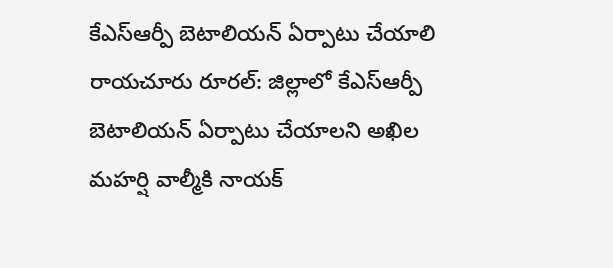కేఎస్ఆర్పీ బెటాలియన్ ఏర్పాటు చేయాలి
రాయచూరు రూరల్: జిల్లాలో కేఎస్ఆర్పీ బెటాలియన్ ఏర్పాటు చేయాలని అఖిల మహర్షి వాల్మీకి నాయక్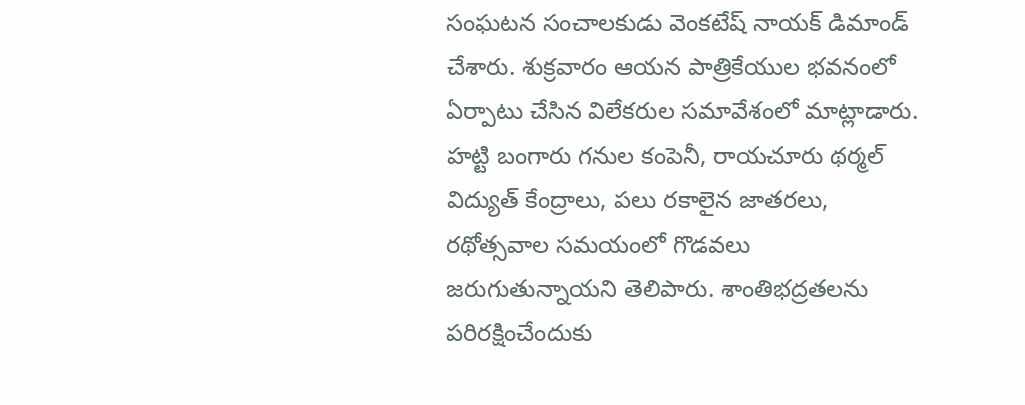సంఘటన సంచాలకుడు వెంకటేష్ నాయక్ డిమాండ్ చేశారు. శుక్రవారం ఆయన పాత్రికేయుల భవనంలో ఏర్పాటు చేసిన విలేకరుల సమావేశంలో మాట్లాడారు. హట్టి బంగారు గనుల కంపెనీ, రాయచూరు థర్మల్ విద్యుత్ కేంద్రాలు, పలు రకాలైన జాతరలు, రథోత్సవాల సమయంలో గొడవలు జరుగుతున్నాయని తెలిపారు. శాంతిభద్రతలను పరిరక్షించేందుకు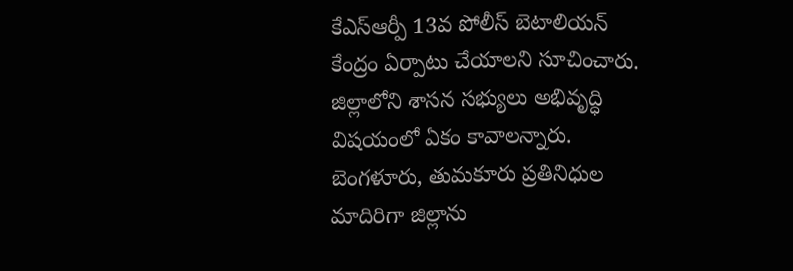కేఎస్ఆర్పీ 13వ పోలీస్ బెటాలియన్ కేంద్రం ఏర్పాటు చేయాలని సూచించారు. జిల్లాలోని శాసన సభ్యులు అభివృద్ధి విషయంలో ఏకం కావాలన్నారు. బెంగళూరు, తుమకూరు ప్రతినిధుల మాదిరిగా జిల్లాను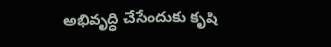అభివృద్ధి చేసేందుకు కృషి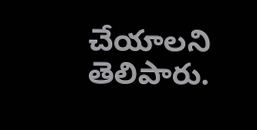చేయాలని తెలిపారు.